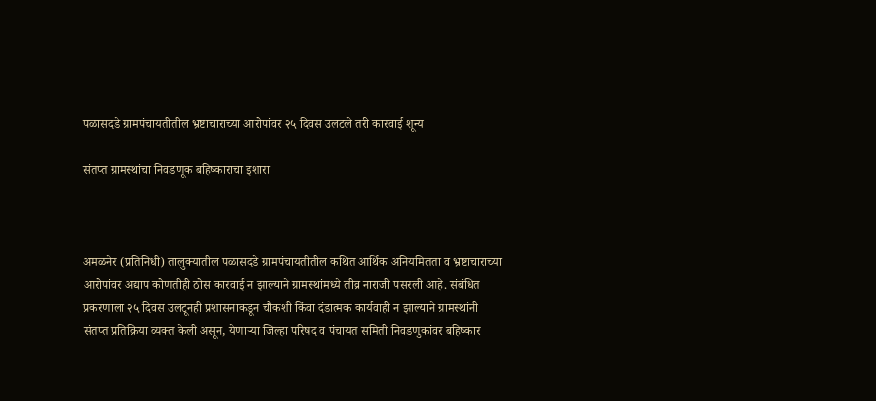पळासदडे ग्रामपंचायतीतील भ्रष्टाचाराच्या आरोपांवर २५ दिवस उलटले तरी कारवाई शून्य

संतप्त ग्रामस्थांचा निवडणूक बहिष्काराचा इशारा



अमळनेर (प्रतिनिधी) तालुक्यातील पळासदडे ग्रामपंचायतीतील कथित आर्थिक अनियमितता व भ्रष्टाचाराच्या आरोपांवर अद्याप कोणतीही ठोस कारवाई न झाल्याने ग्रामस्थांमध्ये तीव्र नाराजी पसरली आहे. संबंधित प्रकरणाला २५ दिवस उलटूनही प्रशासनाकडून चौकशी किंवा दंडात्मक कार्यवाही न झाल्याने ग्रामस्थांनी संतप्त प्रतिक्रिया व्यक्त केली असून, येणाऱ्या जिल्हा परिषद व पंचायत समिती निवडणुकांवर बहिष्कार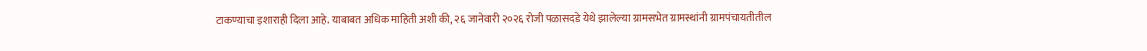टाकण्याचा इशाराही दिला आहे. याबाबत अधिक माहिती अशी की, २६ जानेवारी २०२६ रोजी पळासदडे येथे झालेल्या ग्रामसभेत ग्रामस्थांनी ग्रामपंचायतीतील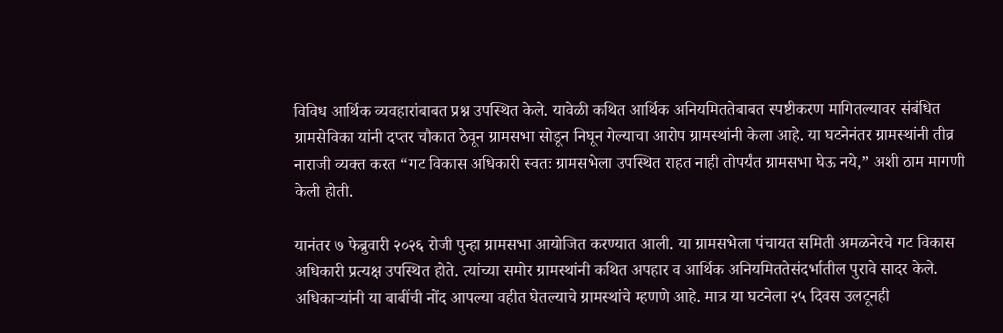विविध आर्थिक व्यवहारांबाबत प्रश्न उपस्थित केले. यावेळी कथित आर्थिक अनियमिततेबाबत स्पष्टीकरण मागितल्यावर संबंधित ग्रामसेविका यांनी दप्तर चौकात ठेवून ग्रामसभा सोडून निघून गेल्याचा आरोप ग्रामस्थांनी केला आहे. या घटनेनंतर ग्रामस्थांनी तीव्र नाराजी व्यक्त करत “गट विकास अधिकारी स्वतः ग्रामसभेला उपस्थित राहत नाही तोपर्यंत ग्रामसभा घेऊ नये,” अशी ठाम मागणी केली होती.

यानंतर ७ फेब्रुवारी २०२६ रोजी पुन्हा ग्रामसभा आयोजित करण्यात आली. या ग्रामसभेला पंचायत समिती अमळनेरचे गट विकास अधिकारी प्रत्यक्ष उपस्थित होते. त्यांच्या समोर ग्रामस्थांनी कथित अपहार व आर्थिक अनियमिततेसंदर्भातील पुरावे सादर केले. अधिकाऱ्यांनी या बाबींची नोंद आपल्या वहीत घेतल्याचे ग्रामस्थांचे म्हणणे आहे. मात्र या घटनेला २५ दिवस उलटूनही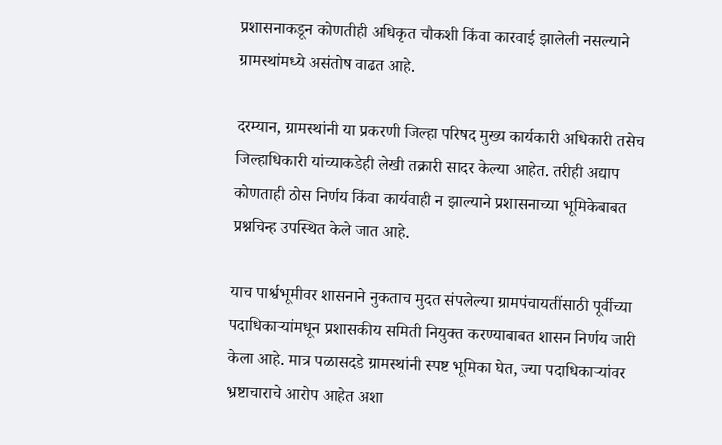प्रशासनाकडून कोणतीही अधिकृत चौकशी किंवा कारवाई झालेली नसल्याने ग्रामस्थांमध्ये असंतोष वाढत आहे.

दरम्यान, ग्रामस्थांनी या प्रकरणी जिल्हा परिषद मुख्य कार्यकारी अधिकारी तसेच जिल्हाधिकारी यांच्याकडेही लेखी तक्रारी सादर केल्या आहेत. तरीही अद्याप कोणताही ठोस निर्णय किंवा कार्यवाही न झाल्याने प्रशासनाच्या भूमिकेबाबत प्रश्नचिन्ह उपस्थित केले जात आहे.

याच पार्श्वभूमीवर शासनाने नुकताच मुदत संपलेल्या ग्रामपंचायतींसाठी पूर्वीच्या पदाधिकाऱ्यांमधून प्रशासकीय समिती नियुक्त करण्याबाबत शासन निर्णय जारी केला आहे. मात्र पळासदडे ग्रामस्थांनी स्पष्ट भूमिका घेत, ज्या पदाधिकाऱ्यांवर भ्रष्टाचाराचे आरोप आहेत अशा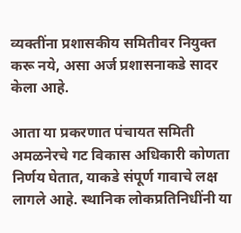व्यक्तींना प्रशासकीय समितीवर नियुक्त करू नये, असा अर्ज प्रशासनाकडे सादर केला आहे.

आता या प्रकरणात पंचायत समिती अमळनेरचे गट विकास अधिकारी कोणता निर्णय घेतात, याकडे संपूर्ण गावाचे लक्ष लागले आहे. स्थानिक लोकप्रतिनिधींनी या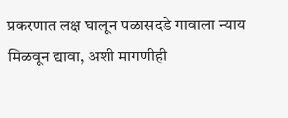प्रकरणात लक्ष घालून पळासदडे गावाला न्याय मिळवून द्यावा, अशी मागणीही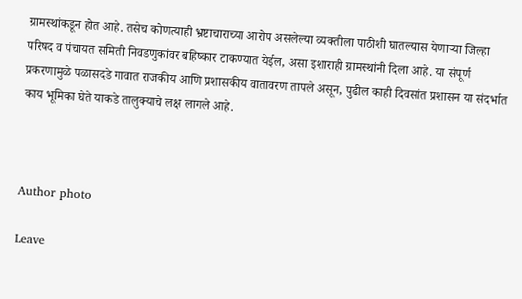ग्रामस्थांकडून होत आहे. तसेच कोणत्याही भ्रष्टाचाराच्या आरोप असलेल्या व्यक्तीला पाठीशी घातल्यास येणाऱ्या जिल्हा परिषद व पंचायत समिती निवडणुकांवर बहिष्कार टाकण्यात येईल, असा इशाराही ग्रामस्थांनी दिला आहे. या संपूर्ण प्रकरणामुळे पळासदडे गावात राजकीय आणि प्रशासकीय वातावरण तापले असून, पुढील काही दिवसांत प्रशासन या संदर्भात काय भूमिका घेते याकडे तालुक्याचे लक्ष लागले आहे.



Author photo

Leave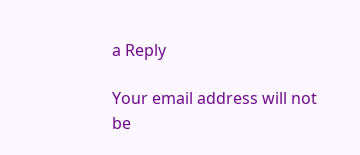a Reply

Your email address will not be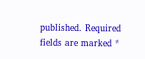published. Required fields are marked *